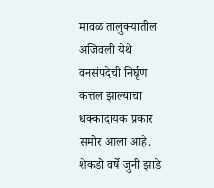मावळ तालुक्यातील अजिवली येथे वनसंपदेची निर्घृण कत्तल झाल्याचा धक्कादायक प्रकार समोर आला आहे. शेकडो वर्षे जुनी झाडे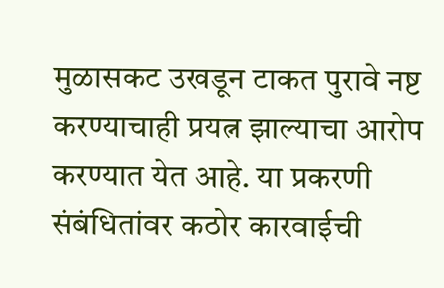मुळासकट उखडून टाकत पुरावे नष्ट करण्याचाही प्रयत्न झाल्याचा आरोप करण्यात येत आहे. या प्रकरणी संबंधितांवर कठोर कारवाईची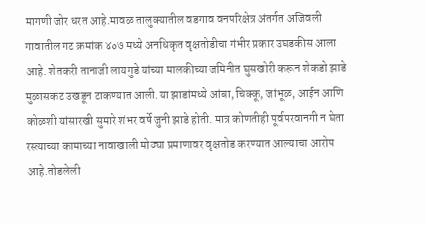मागणी जोर धरत आहे.मावळ तालुक्यातील वडगाव वनपरिक्षेत्र अंतर्गत अजिवली गावातील गट क्रमांक ४०७ मध्ये अनधिकृत वृक्षतोडीचा गंभीर प्रकार उघडकीस आला आहे. शेतकरी तानाजी लायगुडे यांच्या मालकीच्या जमिनीत घुसखोरी करून शेकडो झाडे मुळासकट उखडून टाकण्यात आली.या झाडांमध्ये आंबा, चिक्कू, जांभूळ, आईन आणि कोळशी यांसारखी सुमारे शंभर वर्षे जुनी झाडे होती. मात्र कोणतीही पूर्वपरवानगी न घेता रस्त्याच्या कामाच्या नावाखाली मोठ्या प्रमाणावर वृक्षतोड करण्यात आल्याचा आरोप आहे.तोडलेली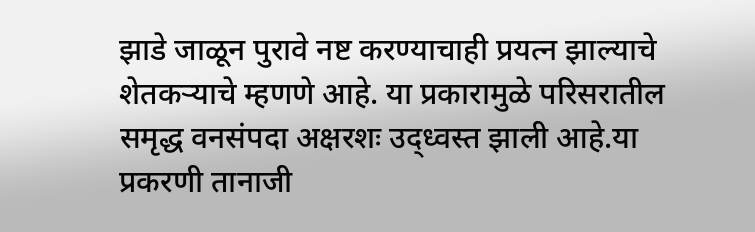झाडे जाळून पुरावे नष्ट करण्याचाही प्रयत्न झाल्याचे शेतकऱ्याचे म्हणणे आहे. या प्रकारामुळे परिसरातील समृद्ध वनसंपदा अक्षरशः उद्ध्वस्त झाली आहे.या प्रकरणी तानाजी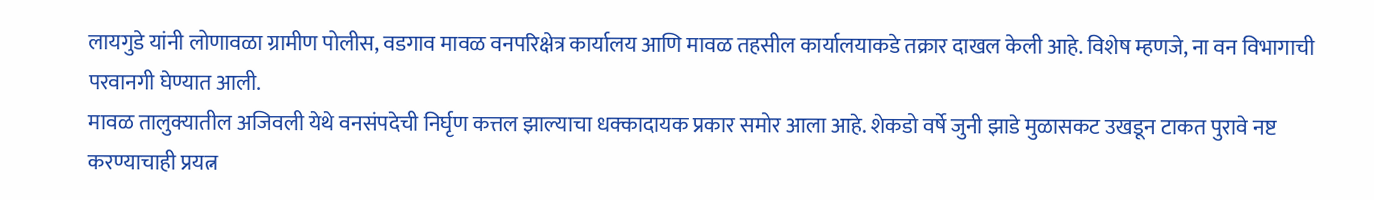लायगुडे यांनी लोणावळा ग्रामीण पोलीस, वडगाव मावळ वनपरिक्षेत्र कार्यालय आणि मावळ तहसील कार्यालयाकडे तक्रार दाखल केली आहे. विशेष म्हणजे, ना वन विभागाची परवानगी घेण्यात आली.
मावळ तालुक्यातील अजिवली येथे वनसंपदेची निर्घृण कत्तल झाल्याचा धक्कादायक प्रकार समोर आला आहे. शेकडो वर्षे जुनी झाडे मुळासकट उखडून टाकत पुरावे नष्ट करण्याचाही प्रयत्न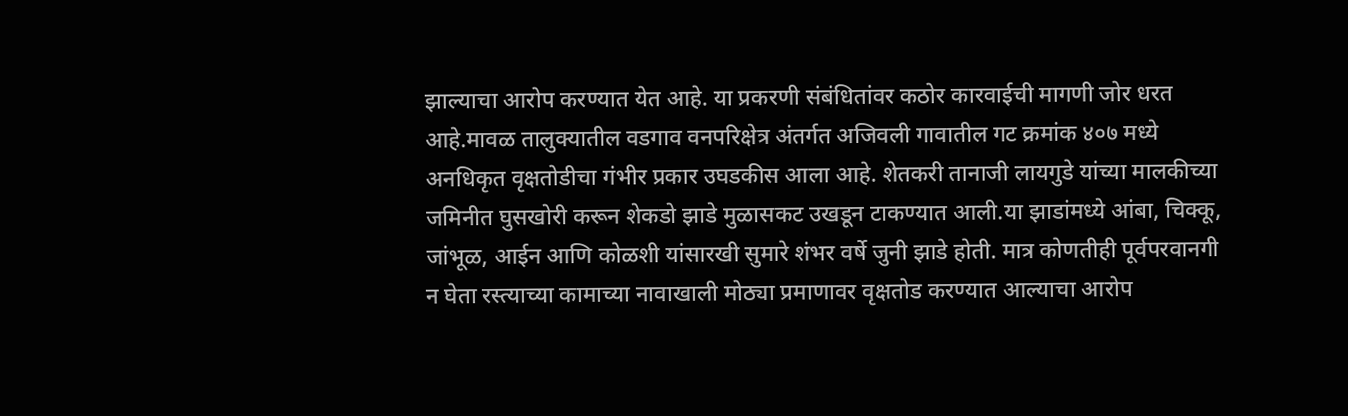झाल्याचा आरोप करण्यात येत आहे. या प्रकरणी संबंधितांवर कठोर कारवाईची मागणी जोर धरत आहे.मावळ तालुक्यातील वडगाव वनपरिक्षेत्र अंतर्गत अजिवली गावातील गट क्रमांक ४०७ मध्ये अनधिकृत वृक्षतोडीचा गंभीर प्रकार उघडकीस आला आहे. शेतकरी तानाजी लायगुडे यांच्या मालकीच्या जमिनीत घुसखोरी करून शेकडो झाडे मुळासकट उखडून टाकण्यात आली.या झाडांमध्ये आंबा, चिक्कू, जांभूळ, आईन आणि कोळशी यांसारखी सुमारे शंभर वर्षे जुनी झाडे होती. मात्र कोणतीही पूर्वपरवानगी न घेता रस्त्याच्या कामाच्या नावाखाली मोठ्या प्रमाणावर वृक्षतोड करण्यात आल्याचा आरोप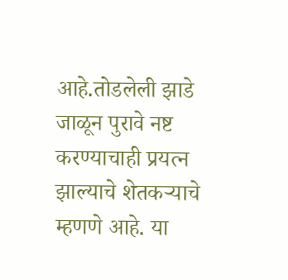आहे.तोडलेली झाडे जाळून पुरावे नष्ट करण्याचाही प्रयत्न झाल्याचे शेतकऱ्याचे म्हणणे आहे. या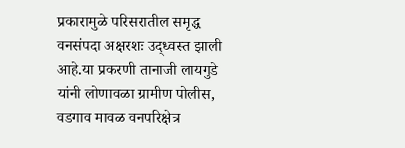प्रकारामुळे परिसरातील समृद्ध वनसंपदा अक्षरशः उद्ध्वस्त झाली आहे.या प्रकरणी तानाजी लायगुडे यांनी लोणावळा ग्रामीण पोलीस, वडगाव मावळ वनपरिक्षेत्र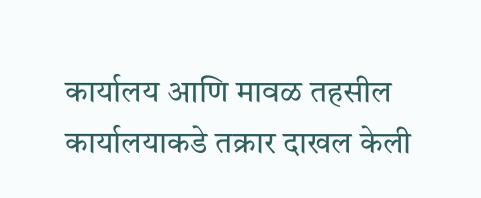कार्यालय आणि मावळ तहसील कार्यालयाकडे तक्रार दाखल केली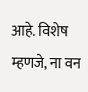आहे. विशेष म्हणजे, ना वन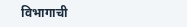विभागाची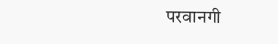परवानगी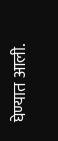घेण्यात आली.